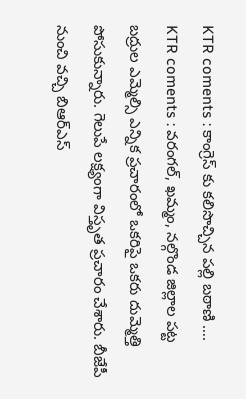KTR coments : కాంగ్రెస్ కు కలిసొచ్చిన పల్లి బఠాణి ….
KTR coments : వరంగల్, ఖమ్మం, నల్గొండ జిల్లాల పట్ట బద్రుల ఎమ్మెల్సి ఎన్నిక ప్రచారంలో ఒకరిపై ఒకరు దుమ్మెత్తి పోసుకున్నారు. గెలుపే లక్ష్యంగా విస్తృత ప్రచారం చేశారు. బీజేపీ నుంచి వచ్చి బిఆర్ఎస్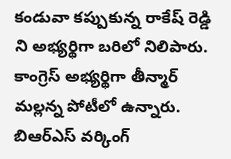కండువా కప్పుకున్న రాకేష్ రెడ్డి ని అభ్యర్థిగా బరిలో నిలిపారు. కాంగ్రెస్ అభ్యర్థిగా తీన్మార్ మల్లన్న పోటీలో ఉన్నారు. బిఆర్ఎస్ వర్కింగ్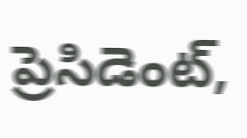ప్రెసిడెంట్,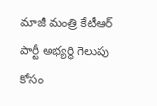మాజీ మంత్రి కేటీఆర్ పార్టీ అభ్యర్థి గెలుపు కోసం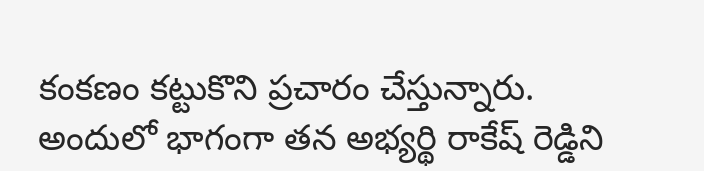కంకణం కట్టుకొని ప్రచారం చేస్తున్నారు. అందులో భాగంగా తన అభ్యర్థి రాకేష్ రెడ్డిని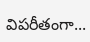విపరీతంగా...